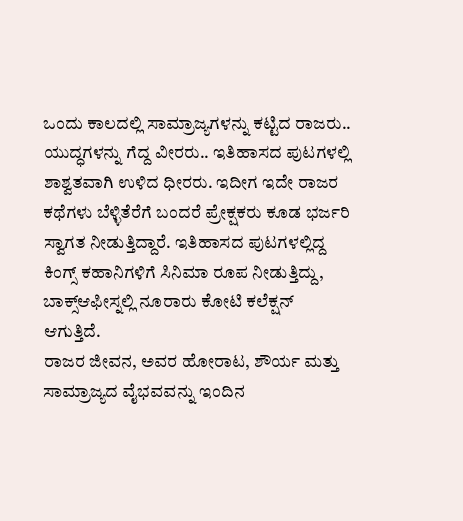ಒಂದು ಕಾಲದಲ್ಲಿ ಸಾಮ್ರಾಜ್ಯಗಳನ್ನು ಕಟ್ಟಿದ ರಾಜರು.. ಯುದ್ಧಗಳನ್ನು ಗೆದ್ದ ವೀರರು.. ಇತಿಹಾಸದ ಪುಟಗಳಲ್ಲಿ ಶಾಶ್ವತವಾಗಿ ಉಳಿದ ಧೀರರು. ಇದೀಗ ಇದೇ ರಾಜರ ಕಥೆಗಳು ಬೆಳ್ಳಿತೆರೆಗೆ ಬಂದರೆ ಪ್ರೇಕ್ಷಕರು ಕೂಡ ಭರ್ಜರಿ ಸ್ವಾಗತ ನೀಡುತ್ತಿದ್ದಾರೆ. ಇತಿಹಾಸದ ಪುಟಗಳಲ್ಲಿದ್ದ ಕಿಂಗ್ಸ್ ಕಹಾನಿಗಳಿಗೆ ಸಿನಿಮಾ ರೂಪ ನೀಡುತ್ತಿದ್ದು, ಬಾಕ್ಸ್ಆಫೀಸ್ನಲ್ಲಿ ನೂರಾರು ಕೋಟಿ ಕಲೆಕ್ಷನ್ ಆಗುತ್ತಿದೆ.
ರಾಜರ ಜೀವನ, ಅವರ ಹೋರಾಟ, ಶೌರ್ಯ ಮತ್ತು ಸಾಮ್ರಾಜ್ಯದ ವೈಭವವನ್ನು ಇಂದಿನ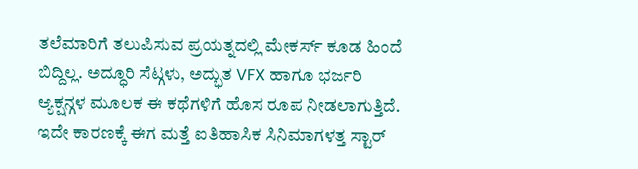ತಲೆಮಾರಿಗೆ ತಲುಪಿಸುವ ಪ್ರಯತ್ನದಲ್ಲಿ ಮೇಕರ್ಸ್ ಕೂಡ ಹಿಂದೆ ಬಿದ್ದಿಲ್ಲ. ಅದ್ಧೂರಿ ಸೆಟ್ಗಳು, ಅದ್ಭುತ VFX ಹಾಗೂ ಭರ್ಜರಿ ಆ್ಯಕ್ಷನ್ಗಳ ಮೂಲಕ ಈ ಕಥೆಗಳಿಗೆ ಹೊಸ ರೂಪ ನೀಡಲಾಗುತ್ತಿದೆ. ಇದೇ ಕಾರಣಕ್ಕೆ ಈಗ ಮತ್ತೆ ಐತಿಹಾಸಿಕ ಸಿನಿಮಾಗಳತ್ತ ಸ್ಟಾರ್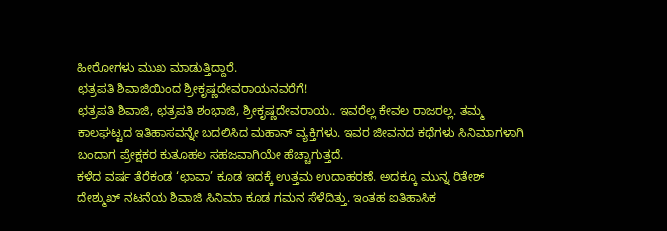ಹೀರೋಗಳು ಮುಖ ಮಾಡುತ್ತಿದ್ದಾರೆ.
ಛತ್ರಪತಿ ಶಿವಾಜಿಯಿಂದ ಶ್ರೀಕೃಷ್ಣದೇವರಾಯನವರೆಗೆ!
ಛತ್ರಪತಿ ಶಿವಾಜಿ, ಛತ್ರಪತಿ ಶಂಭಾಜಿ, ಶ್ರೀಕೃಷ್ಣದೇವರಾಯ.. ಇವರೆಲ್ಲ ಕೇವಲ ರಾಜರಲ್ಲ. ತಮ್ಮ ಕಾಲಘಟ್ಟದ ಇತಿಹಾಸವನ್ನೇ ಬದಲಿಸಿದ ಮಹಾನ್ ವ್ಯಕ್ತಿಗಳು. ಇವರ ಜೀವನದ ಕಥೆಗಳು ಸಿನಿಮಾಗಳಾಗಿ ಬಂದಾಗ ಪ್ರೇಕ್ಷಕರ ಕುತೂಹಲ ಸಹಜವಾಗಿಯೇ ಹೆಚ್ಚಾಗುತ್ತದೆ.
ಕಳೆದ ವರ್ಷ ತೆರೆಕಂಡ ‘ಛಾವಾ’ ಕೂಡ ಇದಕ್ಕೆ ಉತ್ತಮ ಉದಾಹರಣೆ. ಅದಕ್ಕೂ ಮುನ್ನ ರಿತೇಶ್ ದೇಶ್ಮುಖ್ ನಟನೆಯ ಶಿವಾಜಿ ಸಿನಿಮಾ ಕೂಡ ಗಮನ ಸೆಳೆದಿತ್ತು. ಇಂತಹ ಐತಿಹಾಸಿಕ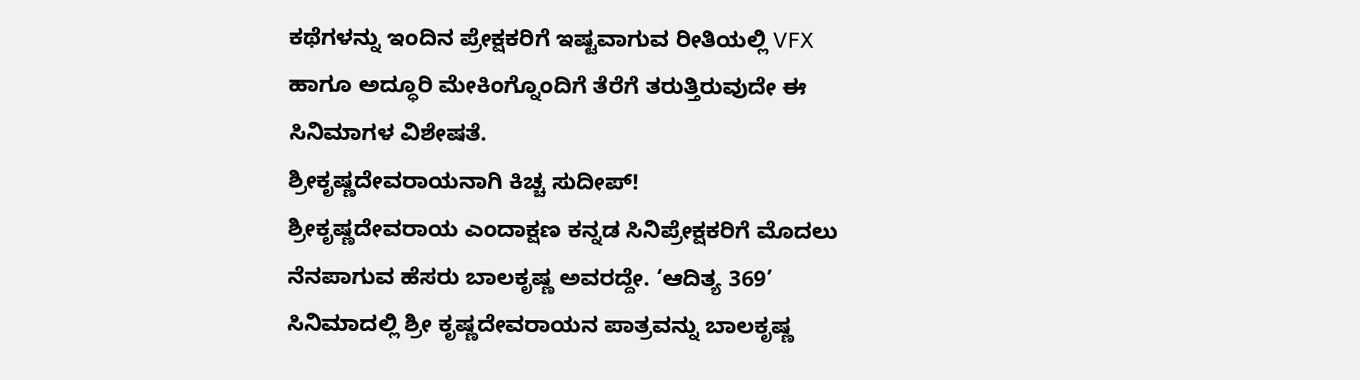ಕಥೆಗಳನ್ನು ಇಂದಿನ ಪ್ರೇಕ್ಷಕರಿಗೆ ಇಷ್ಟವಾಗುವ ರೀತಿಯಲ್ಲಿ VFX ಹಾಗೂ ಅದ್ಧೂರಿ ಮೇಕಿಂಗ್ನೊಂದಿಗೆ ತೆರೆಗೆ ತರುತ್ತಿರುವುದೇ ಈ ಸಿನಿಮಾಗಳ ವಿಶೇಷತೆ.
ಶ್ರೀಕೃಷ್ಣದೇವರಾಯನಾಗಿ ಕಿಚ್ಚ ಸುದೀಪ್!
ಶ್ರೀಕೃಷ್ಣದೇವರಾಯ ಎಂದಾಕ್ಷಣ ಕನ್ನಡ ಸಿನಿಪ್ರೇಕ್ಷಕರಿಗೆ ಮೊದಲು ನೆನಪಾಗುವ ಹೆಸರು ಬಾಲಕೃಷ್ಣ ಅವರದ್ದೇ. ‘ಆದಿತ್ಯ 369’ ಸಿನಿಮಾದಲ್ಲಿ ಶ್ರೀ ಕೃಷ್ಣದೇವರಾಯನ ಪಾತ್ರವನ್ನು ಬಾಲಕೃಷ್ಣ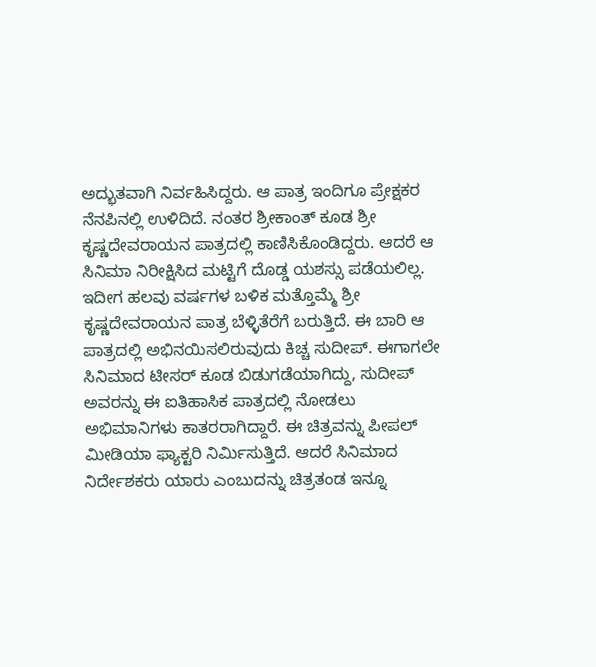ಅದ್ಭುತವಾಗಿ ನಿರ್ವಹಿಸಿದ್ದರು. ಆ ಪಾತ್ರ ಇಂದಿಗೂ ಪ್ರೇಕ್ಷಕರ ನೆನಪಿನಲ್ಲಿ ಉಳಿದಿದೆ. ನಂತರ ಶ್ರೀಕಾಂತ್ ಕೂಡ ಶ್ರೀ ಕೃಷ್ಣದೇವರಾಯನ ಪಾತ್ರದಲ್ಲಿ ಕಾಣಿಸಿಕೊಂಡಿದ್ದರು. ಆದರೆ ಆ ಸಿನಿಮಾ ನಿರೀಕ್ಷಿಸಿದ ಮಟ್ಟಿಗೆ ದೊಡ್ಡ ಯಶಸ್ಸು ಪಡೆಯಲಿಲ್ಲ.
ಇದೀಗ ಹಲವು ವರ್ಷಗಳ ಬಳಿಕ ಮತ್ತೊಮ್ಮೆ ಶ್ರೀ ಕೃಷ್ಣದೇವರಾಯನ ಪಾತ್ರ ಬೆಳ್ಳಿತೆರೆಗೆ ಬರುತ್ತಿದೆ. ಈ ಬಾರಿ ಆ ಪಾತ್ರದಲ್ಲಿ ಅಭಿನಯಿಸಲಿರುವುದು ಕಿಚ್ಚ ಸುದೀಪ್. ಈಗಾಗಲೇ ಸಿನಿಮಾದ ಟೀಸರ್ ಕೂಡ ಬಿಡುಗಡೆಯಾಗಿದ್ದು, ಸುದೀಪ್ ಅವರನ್ನು ಈ ಐತಿಹಾಸಿಕ ಪಾತ್ರದಲ್ಲಿ ನೋಡಲು ಅಭಿಮಾನಿಗಳು ಕಾತರರಾಗಿದ್ದಾರೆ. ಈ ಚಿತ್ರವನ್ನು ಪೀಪಲ್ ಮೀಡಿಯಾ ಫ್ಯಾಕ್ಟರಿ ನಿರ್ಮಿಸುತ್ತಿದೆ. ಆದರೆ ಸಿನಿಮಾದ ನಿರ್ದೇಶಕರು ಯಾರು ಎಂಬುದನ್ನು ಚಿತ್ರತಂಡ ಇನ್ನೂ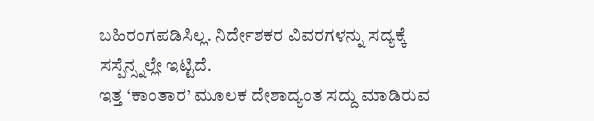ಬಹಿರಂಗಪಡಿಸಿಲ್ಲ. ನಿರ್ದೇಶಕರ ವಿವರಗಳನ್ನು ಸದ್ಯಕ್ಕೆ ಸಸ್ಪೆನ್ಸ್ನಲ್ಲೇ ಇಟ್ಟಿದೆ.
ಇತ್ತ ‘ಕಾಂತಾರ’ ಮೂಲಕ ದೇಶಾದ್ಯಂತ ಸದ್ದು ಮಾಡಿರುವ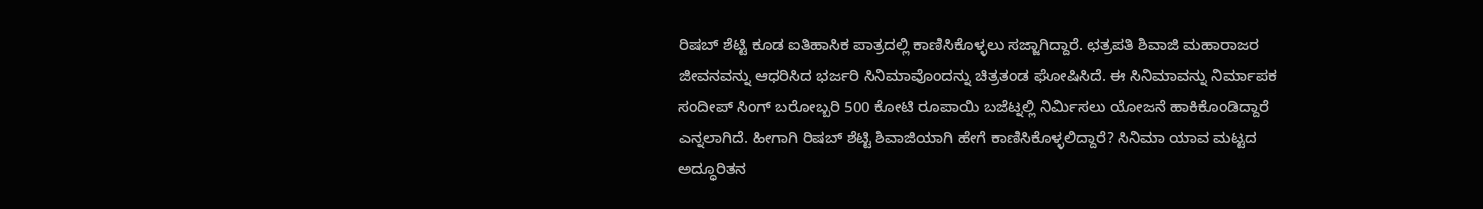ರಿಷಬ್ ಶೆಟ್ಟಿ ಕೂಡ ಐತಿಹಾಸಿಕ ಪಾತ್ರದಲ್ಲಿ ಕಾಣಿಸಿಕೊಳ್ಳಲು ಸಜ್ಜಾಗಿದ್ದಾರೆ. ಛತ್ರಪತಿ ಶಿವಾಜಿ ಮಹಾರಾಜರ ಜೀವನವನ್ನು ಆಧರಿಸಿದ ಭರ್ಜರಿ ಸಿನಿಮಾವೊಂದನ್ನು ಚಿತ್ರತಂಡ ಘೋಷಿಸಿದೆ. ಈ ಸಿನಿಮಾವನ್ನು ನಿರ್ಮಾಪಕ ಸಂದೀಪ್ ಸಿಂಗ್ ಬರೋಬ್ಬರಿ 500 ಕೋಟಿ ರೂಪಾಯಿ ಬಜೆಟ್ನಲ್ಲಿ ನಿರ್ಮಿಸಲು ಯೋಜನೆ ಹಾಕಿಕೊಂಡಿದ್ದಾರೆ ಎನ್ನಲಾಗಿದೆ. ಹೀಗಾಗಿ ರಿಷಬ್ ಶೆಟ್ಟಿ ಶಿವಾಜಿಯಾಗಿ ಹೇಗೆ ಕಾಣಿಸಿಕೊಳ್ಳಲಿದ್ದಾರೆ? ಸಿನಿಮಾ ಯಾವ ಮಟ್ಟದ ಅದ್ಧೂರಿತನ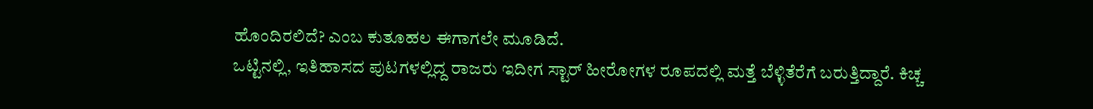ಹೊಂದಿರಲಿದೆ? ಎಂಬ ಕುತೂಹಲ ಈಗಾಗಲೇ ಮೂಡಿದೆ.
ಒಟ್ಟಿನಲ್ಲಿ, ಇತಿಹಾಸದ ಪುಟಗಳಲ್ಲಿದ್ದ ರಾಜರು ಇದೀಗ ಸ್ಟಾರ್ ಹೀರೋಗಳ ರೂಪದಲ್ಲಿ ಮತ್ತೆ ಬೆಳ್ಳಿತೆರೆಗೆ ಬರುತ್ತಿದ್ದಾರೆ. ಕಿಚ್ಚ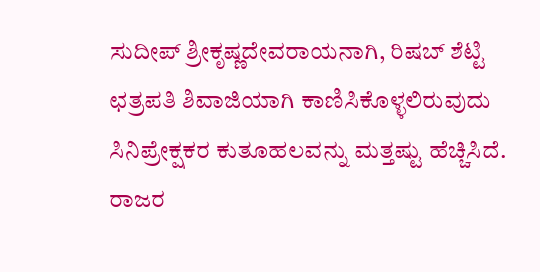ಸುದೀಪ್ ಶ್ರೀಕೃಷ್ಣದೇವರಾಯನಾಗಿ, ರಿಷಬ್ ಶೆಟ್ಟಿ ಛತ್ರಪತಿ ಶಿವಾಜಿಯಾಗಿ ಕಾಣಿಸಿಕೊಳ್ಳಲಿರುವುದು ಸಿನಿಪ್ರೇಕ್ಷಕರ ಕುತೂಹಲವನ್ನು ಮತ್ತಷ್ಟು ಹೆಚ್ಚಿಸಿದೆ. ರಾಜರ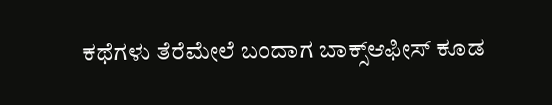ಕಥೆಗಳು ತೆರೆಮೇಲೆ ಬಂದಾಗ ಬಾಕ್ಸ್ಆಫೀಸ್ ಕೂಡ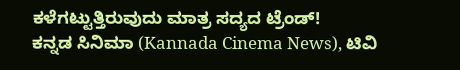ಕಳೆಗಟ್ಟುತ್ತಿರುವುದು ಮಾತ್ರ ಸದ್ಯದ ಟ್ರೆಂಡ್!
ಕನ್ನಡ ಸಿನಿಮಾ (Kannada Cinema News), ಟಿವಿ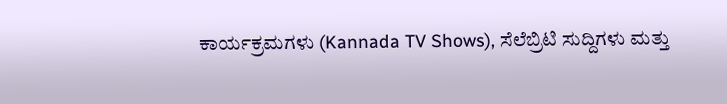ಕಾರ್ಯಕ್ರಮಗಳು (Kannada TV Shows), ಸೆಲೆಬ್ರಿಟಿ ಸುದ್ದಿಗಳು ಮತ್ತು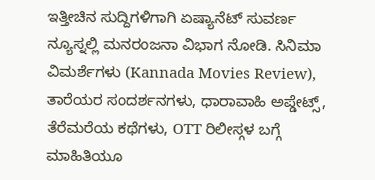ಇತ್ತೀಚಿನ ಸುದ್ದಿಗಳಿಗಾಗಿ ಏಷ್ಯಾನೆಟ್ ಸುವರ್ಣ ನ್ಯೂಸ್ನಲ್ಲಿ ಮನರಂಜನಾ ವಿಭಾಗ ನೋಡಿ. ಸಿನಿಮಾ ವಿಮರ್ಶೆಗಳು (Kannada Movies Review), ತಾರೆಯರ ಸಂದರ್ಶನಗಳು, ಧಾರಾವಾಹಿ ಅಪ್ಡೇಟ್ಸ್, ತೆರೆಮರೆಯ ಕಥೆಗಳು, OTT ರಿಲೀಸ್ಗಳ ಬಗ್ಗೆ ಮಾಹಿತಿಯೂ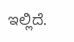ಇಲ್ಲಿದೆ.